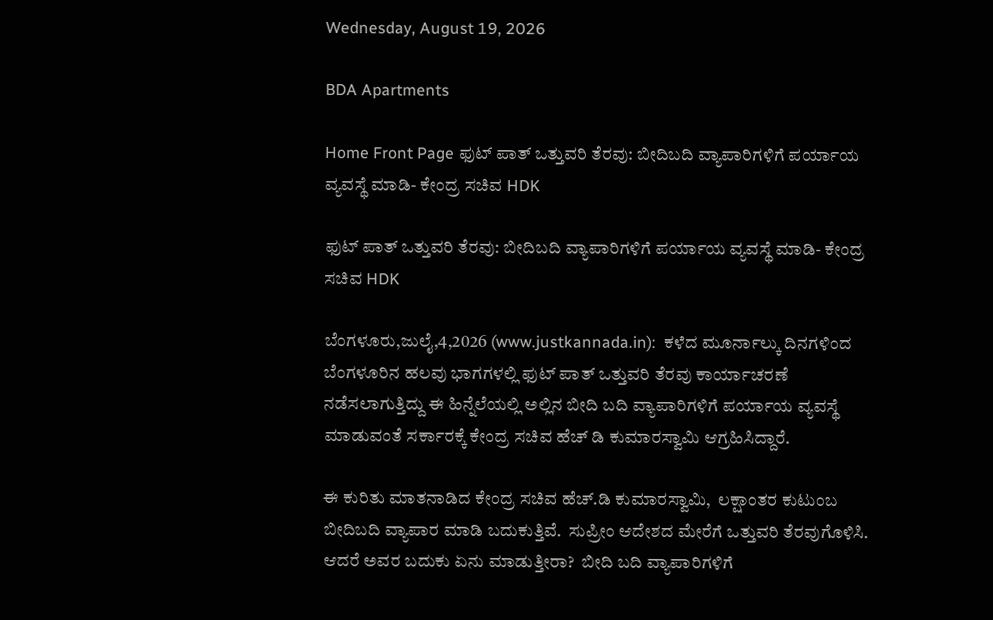Wednesday, August 19, 2026

BDA Apartments

Home Front Page ಫುಟ್ ಪಾತ್ ಒತ್ತುವರಿ ತೆರವು: ಬೀದಿಬದಿ ವ್ಯಾಪಾರಿಗಳಿಗೆ ಪರ್ಯಾಯ ವ್ಯವಸ್ಥೆ ಮಾಡಿ- ಕೇಂದ್ರ ಸಚಿವ HDK

ಫುಟ್ ಪಾತ್ ಒತ್ತುವರಿ ತೆರವು: ಬೀದಿಬದಿ ವ್ಯಾಪಾರಿಗಳಿಗೆ ಪರ್ಯಾಯ ವ್ಯವಸ್ಥೆ ಮಾಡಿ- ಕೇಂದ್ರ ಸಚಿವ HDK

ಬೆಂಗಳೂರು,ಜುಲೈ,4,2026 (www.justkannada.in):  ಕಳೆದ ಮೂರ್ನಾಲ್ಕು ದಿನಗಳಿಂದ ಬೆಂಗಳೂರಿನ ಹಲವು ಭಾಗಗಳಲ್ಲಿ ಫುಟ್ ಪಾತ್ ಒತ್ತುವರಿ ತೆರವು ಕಾರ್ಯಾಚರಣೆ ನಡೆಸಲಾಗುತ್ತಿದ್ದು ಈ ಹಿನ್ನೆಲೆಯಲ್ಲಿ ಅಲ್ಲಿನ ಬೀದಿ ಬದಿ ವ್ಯಾಪಾರಿಗಳಿಗೆ ಪರ್ಯಾಯ ವ್ಯವಸ್ಥೆ ಮಾಡುವಂತೆ ಸರ್ಕಾರಕ್ಕೆ ಕೇಂದ್ರ ಸಚಿವ ಹೆಚ್ ಡಿ ಕುಮಾರಸ್ವಾಮಿ ಆಗ್ರಹಿಸಿದ್ದಾರೆ.

ಈ ಕುರಿತು ಮಾತನಾಡಿದ ಕೇಂದ್ರ ಸಚಿವ ಹೆಚ್.ಡಿ ಕುಮಾರಸ್ವಾಮಿ,  ಲಕ್ಷಾಂತರ ಕುಟುಂಬ ಬೀದಿಬದಿ ವ್ಯಾಪಾರ ಮಾಡಿ ಬದುಕುತ್ತಿವೆ.  ಸುಪ್ರೀಂ ಆದೇಶದ ಮೇರೆಗೆ ಒತ್ತುವರಿ ತೆರವುಗೊಳಿಸಿ. ಆದರೆ ಅವರ ಬದುಕು ಏನು ಮಾಡುತ್ತೀರಾ?  ಬೀದಿ ಬದಿ ವ್ಯಾಪಾರಿಗಳಿಗೆ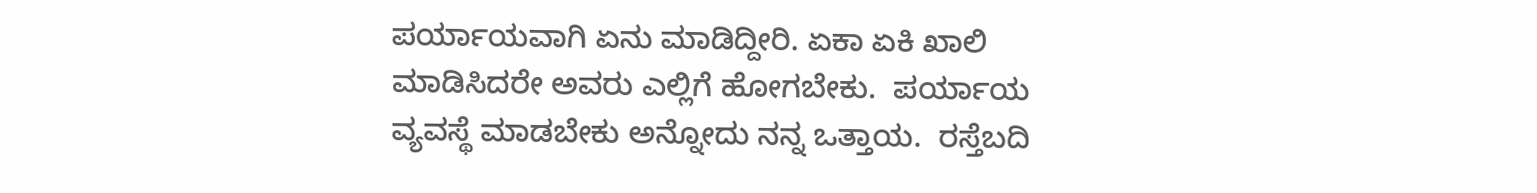ಪರ್ಯಾಯವಾಗಿ ಏನು ಮಾಡಿದ್ದೀರಿ. ಏಕಾ ಏಕಿ ಖಾಲಿ ಮಾಡಿಸಿದರೇ ಅವರು ಎಲ್ಲಿಗೆ ಹೋಗಬೇಕು.  ಪರ್ಯಾಯ ವ್ಯವಸ್ಥೆ ಮಾಡಬೇಕು ಅನ್ನೋದು ನನ್ನ ಒತ್ತಾಯ.  ರಸ್ತೆಬದಿ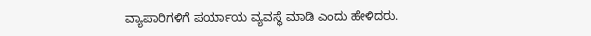ವ್ಯಾಪಾರಿಗಳಿಗೆ ಪರ್ಯಾಯ ವ್ಯವಸ್ಥೆ ಮಾಡಿ ಎಂದು ಹೇಳಿದರು.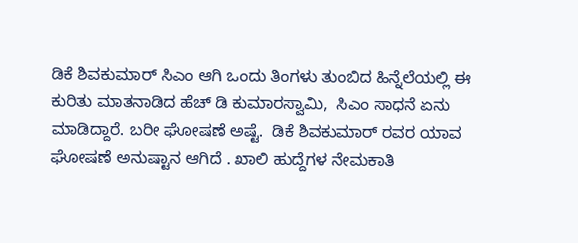ಡಿಕೆ ಶಿವಕುಮಾರ್ ಸಿಎಂ ಆಗಿ ಒಂದು ತಿಂಗಳು ತುಂಬಿದ ಹಿನ್ನೆಲೆಯಲ್ಲಿ ಈ ಕುರಿತು ಮಾತನಾಡಿದ ಹೆಚ್ ಡಿ ಕುಮಾರಸ್ವಾಮಿ,  ಸಿಎಂ ಸಾಧನೆ ಏನು ಮಾಡಿದ್ದಾರೆ. ಬರೀ ಘೋಷಣೆ ಅಷ್ಟೆ.  ಡಿಕೆ ಶಿವಕುಮಾರ್ ರವರ ಯಾವ ಘೋಷಣೆ ಅನುಷ್ಟಾನ ಆಗಿದೆ . ಖಾಲಿ ಹುದ್ದೆಗಳ ನೇಮಕಾತಿ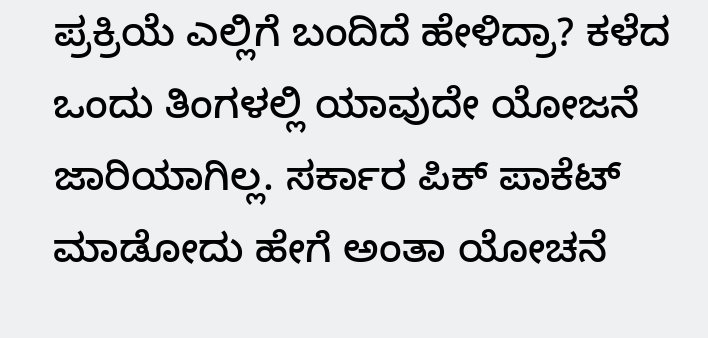ಪ್ರಕ್ರಿಯೆ ಎಲ್ಲಿಗೆ ಬಂದಿದೆ ಹೇಳಿದ್ರಾ? ಕಳೆದ ಒಂದು ತಿಂಗಳಲ್ಲಿ ಯಾವುದೇ ಯೋಜನೆ ಜಾರಿಯಾಗಿಲ್ಲ. ಸರ್ಕಾರ ಪಿಕ್ ಪಾಕೆಟ್ ಮಾಡೋದು ಹೇಗೆ ಅಂತಾ ಯೋಚನೆ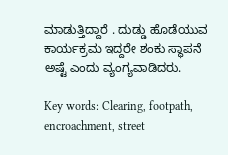ಮಾಡುತ್ತಿದ್ದಾರೆ . ದುಡ್ಡು ಹೊಡೆಯುವ ಕಾರ್ಯಕ್ರಮ ಇದ್ದರೇ ಶಂಕು ಸ್ಥಾಪನೆ ಅಷ್ಟೆ ಎಂದು ವ್ಯಂಗ್ಯವಾಡಿದರು.

Key words: Clearing, footpath, encroachment, street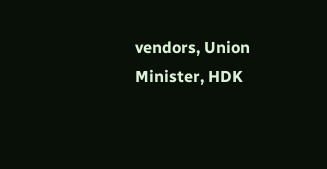vendors, Union Minister, HDK